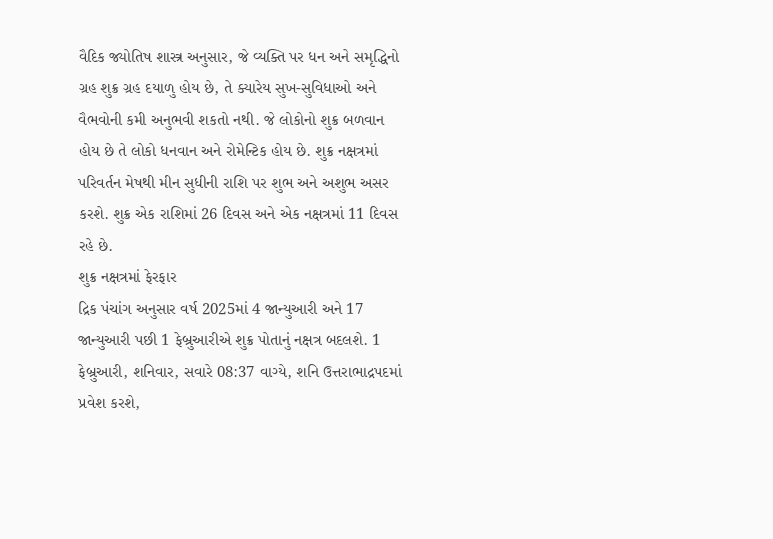વૈદિક જ્યોતિષ શાસ્ત્ર અનુસાર, જે વ્યક્તિ પર ધન અને સમૃદ્ધિનો ગ્રહ શુક્ર ગ્રહ દયાળુ હોય છે, તે ક્યારેય સુખ-સુવિધાઓ અને વૈભવોની કમી અનુભવી શકતો નથી. જે લોકોનો શુક્ર બળવાન હોય છે તે લોકો ધનવાન અને રોમેન્ટિક હોય છે. શુક્ર નક્ષત્રમાં પરિવર્તન મેષથી મીન સુધીની રાશિ પર શુભ અને અશુભ અસર કરશે. શુક્ર એક રાશિમાં 26 દિવસ અને એક નક્ષત્રમાં 11 દિવસ રહે છે.
શુક્ર નક્ષત્રમાં ફેરફાર
દ્રિક પંચાંગ અનુસાર વર્ષ 2025માં 4 જાન્યુઆરી અને 17 જાન્યુઆરી પછી 1 ફેબ્રુઆરીએ શુક્ર પોતાનું નક્ષત્ર બદલશે. 1 ફેબ્રુઆરી, શનિવાર, સવારે 08:37 વાગ્યે, શનિ ઉત્તરાભાદ્રપદમાં પ્રવેશ કરશે,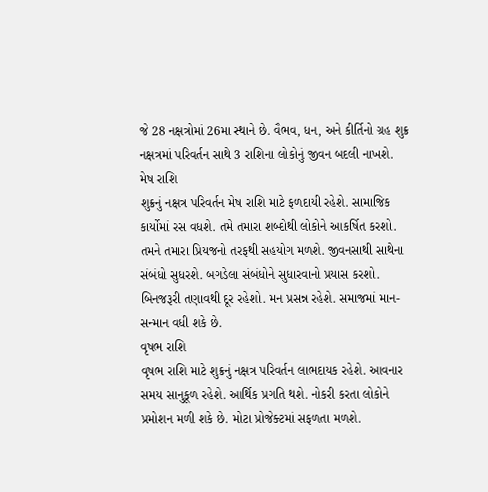જે 28 નક્ષત્રોમાં 26મા સ્થાને છે. વૈભવ, ધન, અને કીર્તિનો ગ્રહ શુક્ર નક્ષત્રમાં પરિવર્તન સાથે 3 રાશિના લોકોનું જીવન બદલી નાખશે.
મેષ રાશિ
શુક્રનું નક્ષત્ર પરિવર્તન મેષ રાશિ માટે ફળદાયી રહેશે. સામાજિક કાર્યોમાં રસ વધશે. તમે તમારા શબ્દોથી લોકોને આકર્ષિત કરશો. તમને તમારા પ્રિયજનો તરફથી સહયોગ મળશે. જીવનસાથી સાથેના સંબંધો સુધરશે. બગડેલા સંબંધોને સુધારવાનો પ્રયાસ કરશો. બિનજરૂરી તણાવથી દૂર રહેશો. મન પ્રસન્ન રહેશે. સમાજમાં માન-સન્માન વધી શકે છે.
વૃષભ રાશિ
વૃષભ રાશિ માટે શુક્રનું નક્ષત્ર પરિવર્તન લાભદાયક રહેશે. આવનાર સમય સાનુકૂળ રહેશે. આર્થિક પ્રગતિ થશે. નોકરી કરતા લોકોને પ્રમોશન મળી શકે છે. મોટા પ્રોજેક્ટમાં સફળતા મળશે.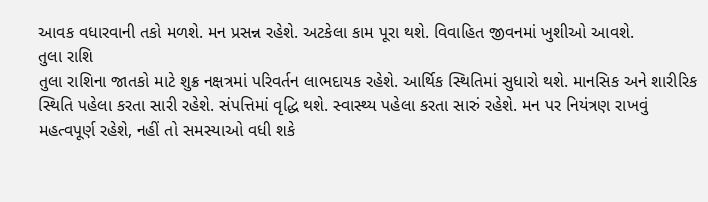આવક વધારવાની તકો મળશે. મન પ્રસન્ન રહેશે. અટકેલા કામ પૂરા થશે. વિવાહિત જીવનમાં ખુશીઓ આવશે.
તુલા રાશિ
તુલા રાશિના જાતકો માટે શુક્ર નક્ષત્રમાં પરિવર્તન લાભદાયક રહેશે. આર્થિક સ્થિતિમાં સુધારો થશે. માનસિક અને શારીરિક સ્થિતિ પહેલા કરતા સારી રહેશે. સંપત્તિમાં વૃદ્ધિ થશે. સ્વાસ્થ્ય પહેલા કરતા સારું રહેશે. મન પર નિયંત્રણ રાખવું મહત્વપૂર્ણ રહેશે, નહીં તો સમસ્યાઓ વધી શકે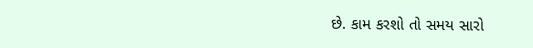છે. કામ કરશો તો સમય સારો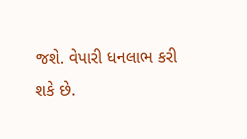જશે. વેપારી ધનલાભ કરી શકે છે.